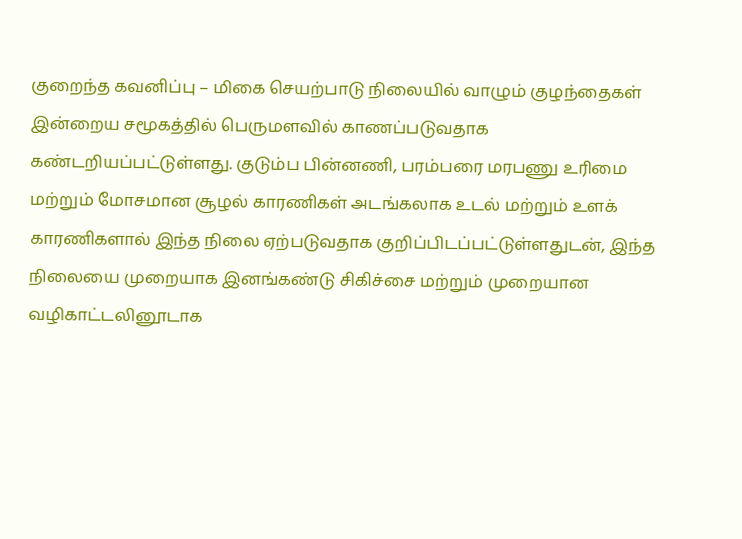குறைந்த கவனிப்பு – மிகை செயற்பாடு நிலையில் வாழும் குழந்தைகள் இன்றைய சமூகத்தில் பெருமளவில் காணப்படுவதாக கண்டறியப்பட்டுள்ளது. குடும்ப பின்னணி, பரம்பரை மரபணு உரிமை மற்றும் மோசமான சூழல் காரணிகள் அடங்கலாக உடல் மற்றும் உளக் காரணிகளால் இந்த நிலை ஏற்படுவதாக குறிப்பிடப்பட்டுள்ளதுடன், இந்த நிலையை முறையாக இனங்கண்டு சிகிச்சை மற்றும் முறையான வழிகாட்டலினூடாக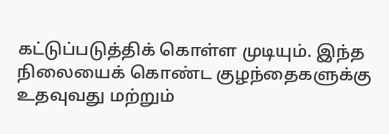கட்டுப்படுத்திக் கொள்ள முடியும். இந்த நிலையைக் கொண்ட குழந்தைகளுக்கு உதவுவது மற்றும்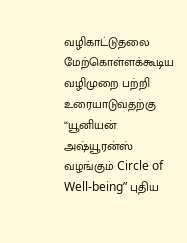வழிகாட்டுதலை மேற்கொள்ளக்கூடிய வழிமுறை பற்றி உரையாடுவதற்கு “யூனியன் அஷ்யூரன்ஸ் வழங்கும் Circle of Well-being” புதிய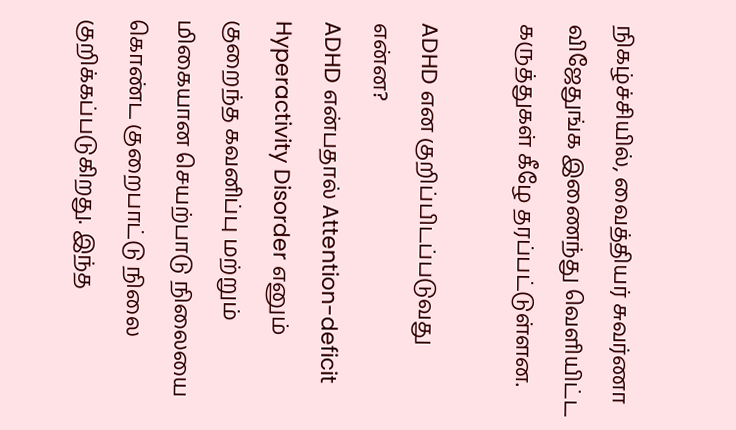நிகழ்ச்சியில், வைத்தியர் சுவர்ணா விஜேதுங்க இணைந்து வெளியிட்ட கருத்துகள் கீழே தரப்பட்டுள்ளன.

ADHD என குறிப்பிடப்படுவது என்ன?
ADHD என்பதால் Attention-deficit Hyperactivity Disorder எனும் குறைந்த கவனிப்பு மற்றும் மிகையான செயற்பாடு நிலையை கொண்ட குறைபாட்டு நிலை குறிக்கப்படுகிறது. இந்த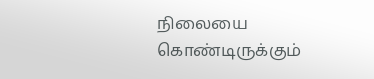நிலையை கொண்டிருக்கும்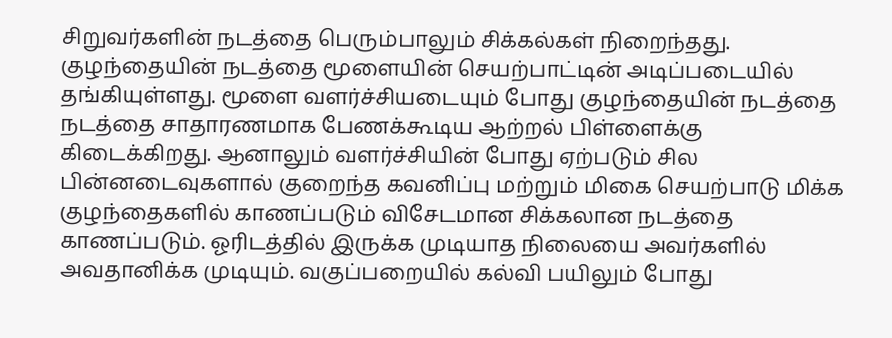சிறுவர்களின் நடத்தை பெரும்பாலும் சிக்கல்கள் நிறைந்தது. குழந்தையின் நடத்தை மூளையின் செயற்பாட்டின் அடிப்படையில் தங்கியுள்ளது. மூளை வளர்ச்சியடையும் போது குழந்தையின் நடத்தை நடத்தை சாதாரணமாக பேணக்கூடிய ஆற்றல் பிள்ளைக்கு கிடைக்கிறது. ஆனாலும் வளர்ச்சியின் போது ஏற்படும் சில பின்னடைவுகளால் குறைந்த கவனிப்பு மற்றும் மிகை செயற்பாடு மிக்க குழந்தைகளில் காணப்படும் விசேடமான சிக்கலான நடத்தை காணப்படும். ஓரிடத்தில் இருக்க முடியாத நிலையை அவர்களில் அவதானிக்க முடியும். வகுப்பறையில் கல்வி பயிலும் போது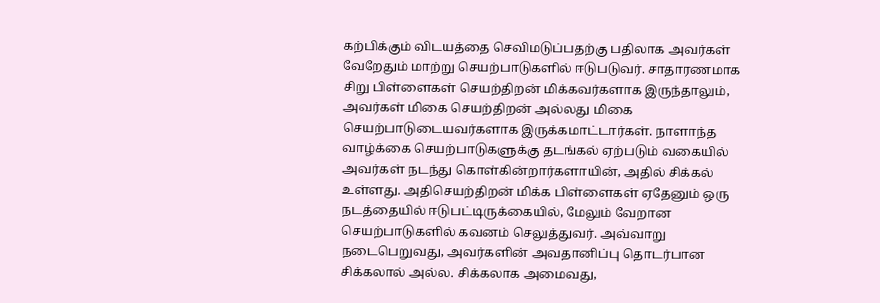கற்பிக்கும் விடயத்தை செவிமடுப்பதற்கு பதிலாக அவர்கள் வேறேதும் மாற்று செயற்பாடுகளில் ஈடுபடுவர். சாதாரணமாக சிறு பிள்ளைகள் செயற்திறன் மிக்கவர்களாக இருந்தாலும், அவர்கள் மிகை செயற்திறன் அல்லது மிகை செயற்பாடுடையவர்களாக இருக்கமாட்டார்கள். நாளாந்த வாழ்க்கை செயற்பாடுகளுக்கு தடங்கல் ஏற்படும் வகையில் அவர்கள் நடந்து கொள்கின்றார்களாயின், அதில் சிக்கல் உள்ளது. அதிசெயற்திறன் மிக்க பிள்ளைகள் ஏதேனும் ஒரு நடத்தையில் ஈடுபட்டிருக்கையில், மேலும் வேறான செயற்பாடுகளில் கவனம் செலுத்துவர். அவ்வாறு நடைபெறுவது, அவர்களின் அவதானிப்பு தொடர்பான சிக்கலால் அல்ல. சிக்கலாக அமைவது,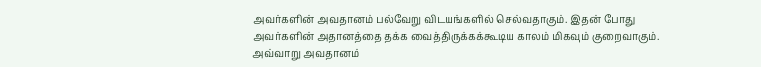அவர்களின் அவதானம் பல்வேறு விடயங்களில் செல்வதாகும். இதன் போது அவர்களின் அதானத்தை தக்க வைத்திருக்கக்கூடிய காலம் மிகவும் குறைவாகும். அவ்வாறு அவதானம்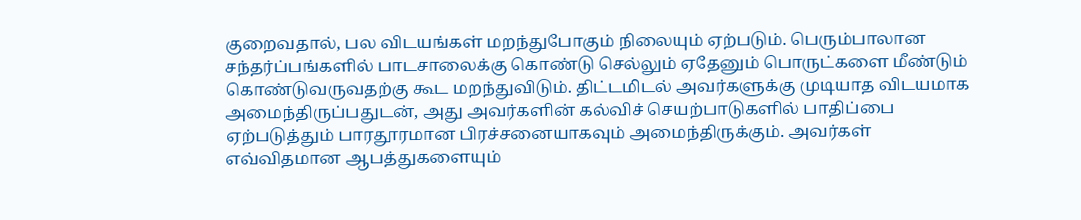குறைவதால், பல விடயங்கள் மறந்துபோகும் நிலையும் ஏற்படும். பெரும்பாலான சந்தர்ப்பங்களில் பாடசாலைக்கு கொண்டு செல்லும் ஏதேனும் பொருட்களை மீண்டும் கொண்டுவருவதற்கு கூட மறந்துவிடும். திட்டமிடல் அவர்களுக்கு முடியாத விடயமாக அமைந்திருப்பதுடன், அது அவர்களின் கல்விச் செயற்பாடுகளில் பாதிப்பை ஏற்படுத்தும் பாரதூரமான பிரச்சனையாகவும் அமைந்திருக்கும். அவர்கள் எவ்விதமான ஆபத்துகளையும்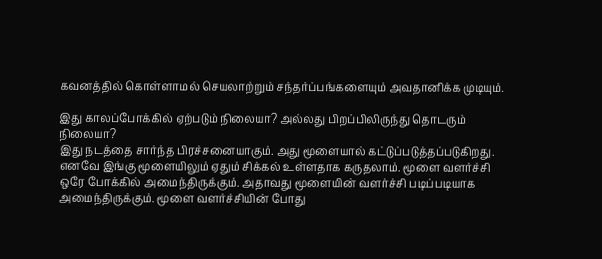கவனத்தில் கொள்ளாமல் செயலாற்றும் சந்தர்ப்பங்களையும் அவதானிக்க முடியும்.

இது காலப்போக்கில் ஏற்படும் நிலையா? அல்லது பிறப்பிலிருந்து தொடரும் நிலையா?
இது நடத்தை சார்ந்த பிரச்சனையாகும். அது மூளையால் கட்டுப்படுத்தப்படுகிறது. எனவே இங்கு மூளையிலும் ஏதும் சிக்கல் உள்ளதாக கருதலாம். மூளை வளர்ச்சி ஒரே போக்கில் அமைந்திருக்கும். அதாவது மூளையின் வளர்ச்சி படிப்படியாக அமைந்திருக்கும். மூளை வளர்ச்சியின் போது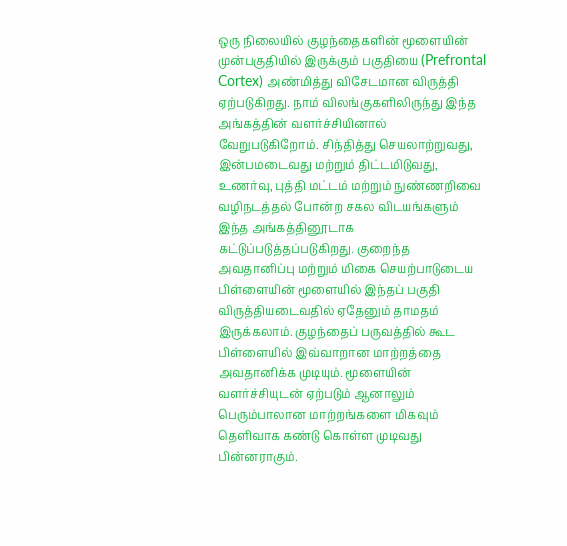ஒரு நிலையில் குழந்தைகளின் மூளையின் முன்பகுதியில் இருக்கும் பகுதியை (Prefrontal Cortex) அண்மித்து விசேடமான விருத்தி ஏற்படுகிறது. நாம் விலங்குகளிலிருந்து இந்த அங்கத்தின் வளர்ச்சியினால் வேறுபடுகிறோம். சிந்தித்து செயலாற்றுவது, இன்பமடைவது மற்றும் திட்டமிடுவது, உணர்வு, புத்தி மட்டம் மற்றும் நுண்ணறிவை வழிநடத்தல் போன்ற சகல விடயங்களும் இந்த அங்கத்தினூடாக கட்டுப்படுத்தப்படுகிறது. குறைந்த அவதானிப்பு மற்றும் மிகை செயற்பாடுடைய பிள்ளையின் மூளையில் இந்தப் பகுதி விருத்தியடைவதில் ஏதேனும் தாமதம் இருக்கலாம். குழந்தைப் பருவத்தில் கூட பிள்ளையில் இவ்வாறான மாற்றத்தை அவதானிக்க முடியும். மூளையின் வளர்ச்சியுடன் ஏற்படும் ஆனாலும் பெரும்பாலான மாற்றங்களை மிகவும் தெளிவாக கண்டு கொள்ள முடிவது பின்னராகும்.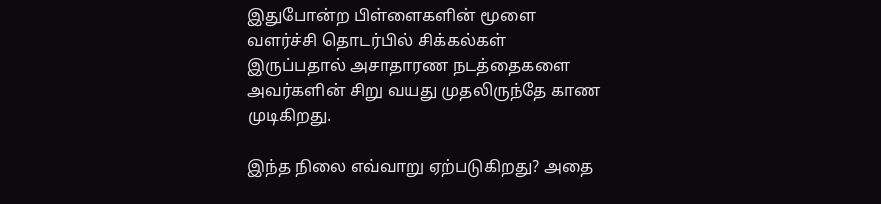இதுபோன்ற பிள்ளைகளின் மூளை வளர்ச்சி தொடர்பில் சிக்கல்கள் இருப்பதால் அசாதாரண நடத்தைகளை அவர்களின் சிறு வயது முதலிருந்தே காண முடிகிறது.

இந்த நிலை எவ்வாறு ஏற்படுகிறது? அதை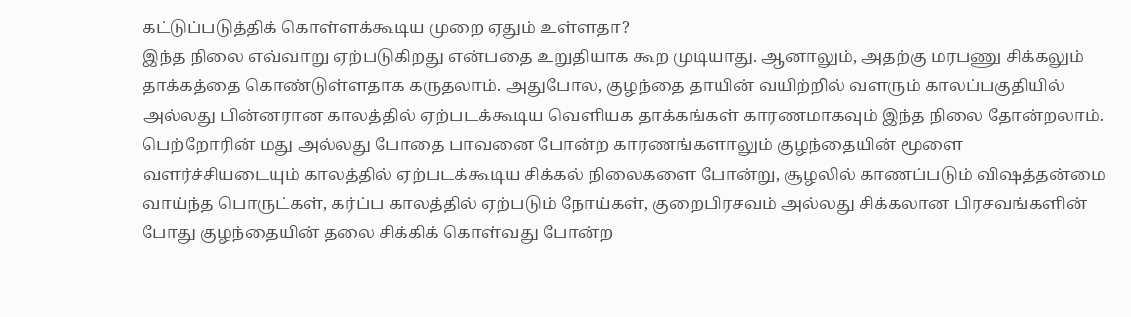கட்டுப்படுத்திக் கொள்ளக்கூடிய முறை ஏதும் உள்ளதா?
இந்த நிலை எவ்வாறு ஏற்படுகிறது என்பதை உறுதியாக கூற முடியாது. ஆனாலும், அதற்கு மரபணு சிக்கலும் தாக்கத்தை கொண்டுள்ளதாக கருதலாம். அதுபோல, குழந்தை தாயின் வயிற்றில் வளரும் காலப்பகுதியில் அல்லது பின்னரான காலத்தில் ஏற்படக்கூடிய வெளியக தாக்கங்கள் காரணமாகவும் இந்த நிலை தோன்றலாம். பெற்றோரின் மது அல்லது போதை பாவனை போன்ற காரணங்களாலும் குழந்தையின் மூளை வளர்ச்சியடையும் காலத்தில் ஏற்படக்கூடிய சிக்கல் நிலைகளை போன்று, சூழலில் காணப்படும் விஷத்தன்மை வாய்ந்த பொருட்கள், கர்ப்ப காலத்தில் ஏற்படும் நோய்கள், குறைபிரசவம் அல்லது சிக்கலான பிரசவங்களின் போது குழந்தையின் தலை சிக்கிக் கொள்வது போன்ற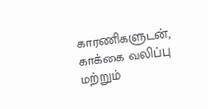காரணிகளுடன், காக்கை வலிப்பு மற்றும்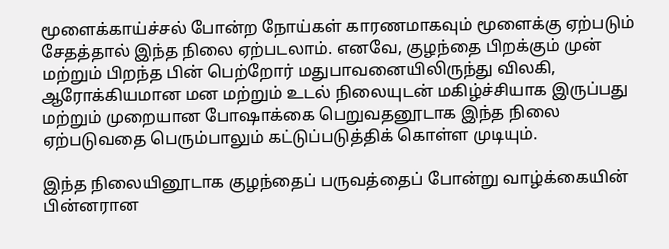மூளைக்காய்ச்சல் போன்ற நோய்கள் காரணமாகவும் மூளைக்கு ஏற்படும் சேதத்தால் இந்த நிலை ஏற்படலாம். எனவே, குழந்தை பிறக்கும் முன் மற்றும் பிறந்த பின் பெற்றோர் மதுபாவனையிலிருந்து விலகி, ஆரோக்கியமான மன மற்றும் உடல் நிலையுடன் மகிழ்ச்சியாக இருப்பது மற்றும் முறையான போஷாக்கை பெறுவதனூடாக இந்த நிலை ஏற்படுவதை பெரும்பாலும் கட்டுப்படுத்திக் கொள்ள முடியும்.

இந்த நிலையினூடாக குழந்தைப் பருவத்தைப் போன்று வாழ்க்கையின் பின்னரான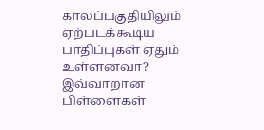காலப்பகுதியிலும் ஏற்படக்கூடிய பாதிப்புகள் ஏதும் உள்ளனவா?
இவ்வாறான பிள்ளைகள்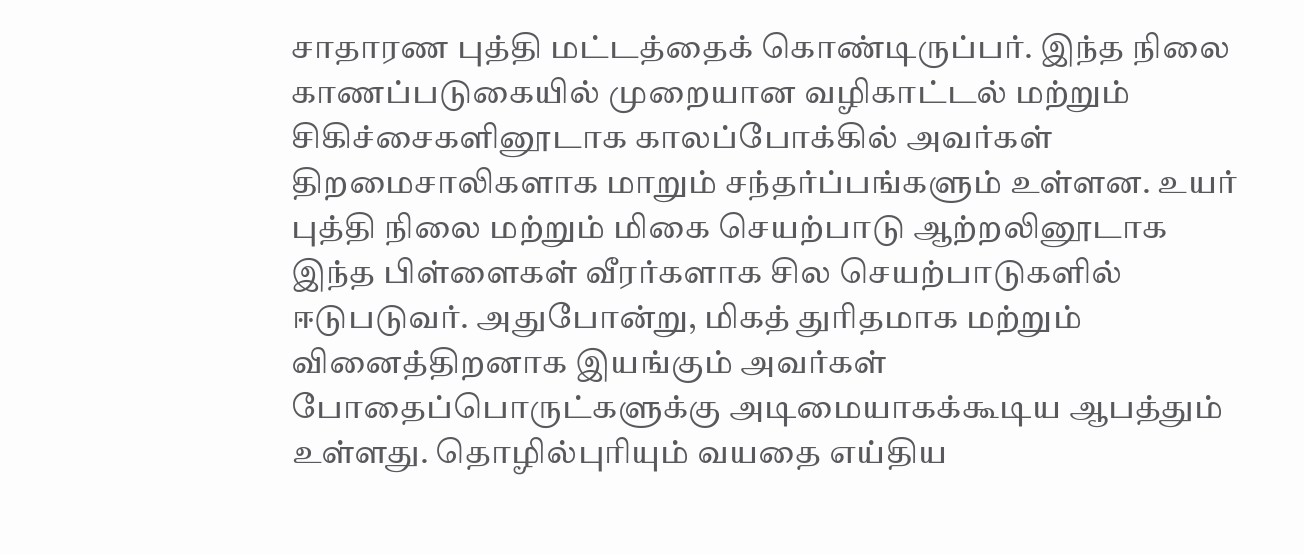சாதாரண புத்தி மட்டத்தைக் கொண்டிருப்பர். இந்த நிலை காணப்படுகையில் முறையான வழிகாட்டல் மற்றும் சிகிச்சைகளினூடாக காலப்போக்கில் அவர்கள் திறமைசாலிகளாக மாறும் சந்தர்ப்பங்களும் உள்ளன. உயர் புத்தி நிலை மற்றும் மிகை செயற்பாடு ஆற்றலினூடாக இந்த பிள்ளைகள் வீரர்களாக சில செயற்பாடுகளில் ஈடுபடுவர். அதுபோன்று, மிகத் துரிதமாக மற்றும் வினைத்திறனாக இயங்கும் அவர்கள் போதைப்பொருட்களுக்கு அடிமையாகக்கூடிய ஆபத்தும் உள்ளது. தொழில்புரியும் வயதை எய்திய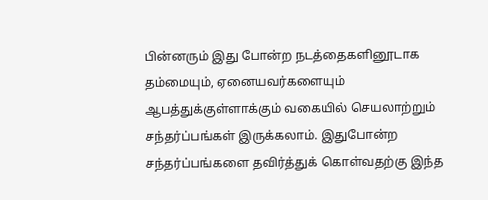பின்னரும் இது போன்ற நடத்தைகளினூடாக தம்மையும், ஏனையவர்களையும் ஆபத்துக்குள்ளாக்கும் வகையில் செயலாற்றும் சந்தர்ப்பங்கள் இருக்கலாம். இதுபோன்ற சந்தர்ப்பங்களை தவிர்த்துக் கொள்வதற்கு இந்த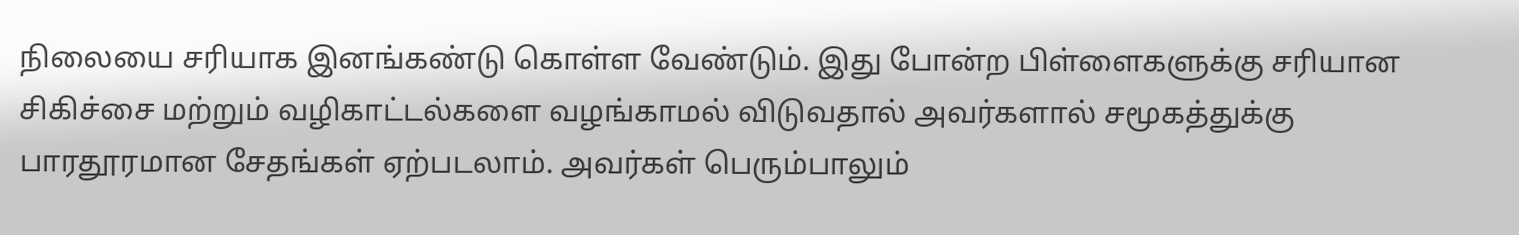நிலையை சரியாக இனங்கண்டு கொள்ள வேண்டும். இது போன்ற பிள்ளைகளுக்கு சரியான சிகிச்சை மற்றும் வழிகாட்டல்களை வழங்காமல் விடுவதால் அவர்களால் சமூகத்துக்கு பாரதூரமான சேதங்கள் ஏற்படலாம். அவர்கள் பெரும்பாலும்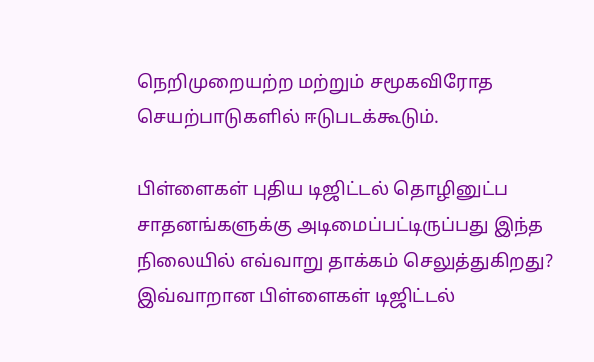நெறிமுறையற்ற மற்றும் சமூகவிரோத செயற்பாடுகளில் ஈடுபடக்கூடும்.

பிள்ளைகள் புதிய டிஜிட்டல் தொழினுட்ப சாதனங்களுக்கு அடிமைப்பட்டிருப்பது இந்த நிலையில் எவ்வாறு தாக்கம் செலுத்துகிறது?
இவ்வாறான பிள்ளைகள் டிஜிட்டல்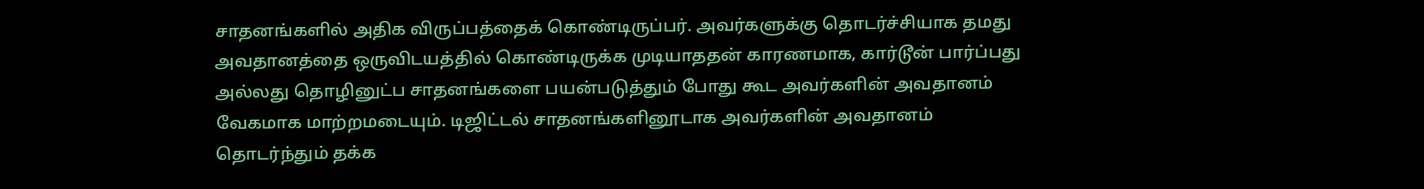சாதனங்களில் அதிக விருப்பத்தைக் கொண்டிருப்பர். அவர்களுக்கு தொடர்ச்சியாக தமது அவதானத்தை ஒருவிடயத்தில் கொண்டிருக்க முடியாததன் காரணமாக, கார்டூன் பார்ப்பது அல்லது தொழினுட்ப சாதனங்களை பயன்படுத்தும் போது கூட அவர்களின் அவதானம் வேகமாக மாற்றமடையும். டிஜிட்டல் சாதனங்களினூடாக அவர்களின் அவதானம் தொடர்ந்தும் தக்க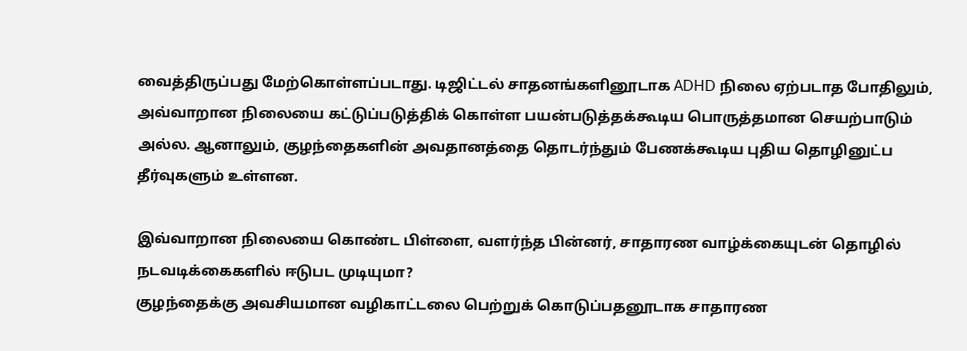வைத்திருப்பது மேற்கொள்ளப்படாது. டிஜிட்டல் சாதனங்களினூடாக ADHD நிலை ஏற்படாத போதிலும், அவ்வாறான நிலையை கட்டுப்படுத்திக் கொள்ள பயன்படுத்தக்கூடிய பொருத்தமான செயற்பாடும் அல்ல. ஆனாலும், குழந்தைகளின் அவதானத்தை தொடர்ந்தும் பேணக்கூடிய புதிய தொழினுட்ப தீர்வுகளும் உள்ளன.

இவ்வாறான நிலையை கொண்ட பிள்ளை, வளர்ந்த பின்னர், சாதாரண வாழ்க்கையுடன் தொழில் நடவடிக்கைகளில் ஈடுபட முடியுமா?
குழந்தைக்கு அவசியமான வழிகாட்டலை பெற்றுக் கொடுப்பதனூடாக சாதாரண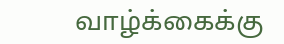வாழ்க்கைக்கு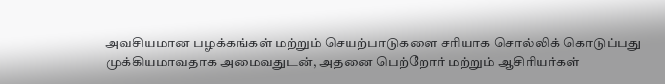அவசியமான பழக்கங்கள் மற்றும் செயற்பாடுகளை சரியாக சொல்லிக் கொடுப்பது முக்கியமாவதாக அமைவதுடன், அதனை பெற்றோர் மற்றும் ஆசிரியர்கள்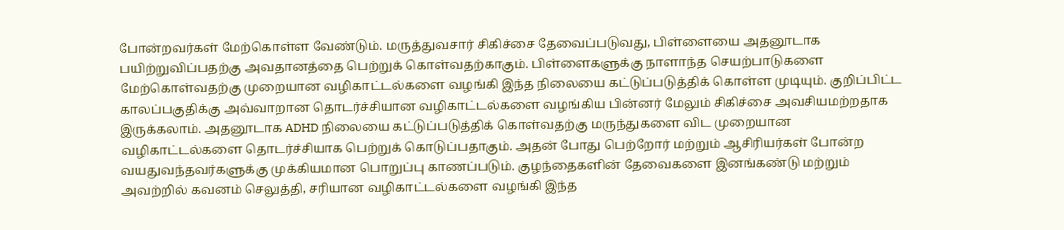போன்றவர்கள் மேற்கொள்ள வேண்டும். மருத்துவசார் சிகிச்சை தேவைப்படுவது, பிள்ளையை அதனூடாக பயிற்றுவிப்பதற்கு அவதானத்தை பெற்றுக் கொள்வதற்காகும். பிள்ளைகளுக்கு நாளாந்த செயற்பாடுகளை மேற்கொள்வதற்கு முறையான வழிகாட்டல்களை வழங்கி இந்த நிலையை கட்டுப்படுத்திக் கொள்ள முடியும். குறிப்பிட்ட காலப்பகுதிக்கு அவ்வாறான தொடர்ச்சியான வழிகாட்டல்களை வழங்கிய பின்னர் மேலும் சிகிச்சை அவசியமற்றதாக இருக்கலாம். அதனூடாக ADHD நிலையை கட்டுப்படுத்திக் கொள்வதற்கு மருந்துகளை விட முறையான வழிகாட்டல்களை தொடர்ச்சியாக பெற்றுக் கொடுப்பதாகும். அதன் போது பெற்றோர் மற்றும் ஆசிரியர்கள் போன்ற வயதுவந்தவர்களுக்கு முக்கியமான பொறுப்பு காணப்படும். குழந்தைகளின் தேவைகளை இனங்கண்டு மற்றும் அவற்றில் கவனம் செலுத்தி, சரியான வழிகாட்டல்களை வழங்கி இந்த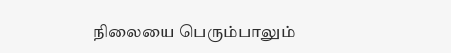நிலையை பெரும்பாலும்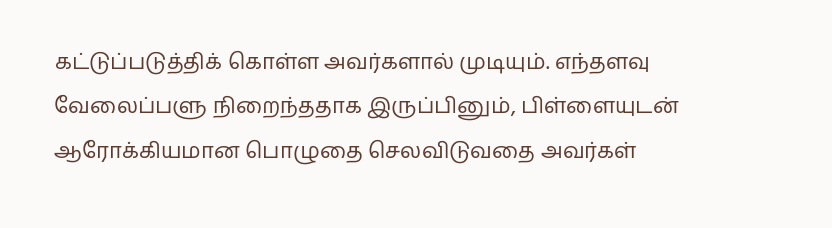கட்டுப்படுத்திக் கொள்ள அவர்களால் முடியும். எந்தளவு வேலைப்பளு நிறைந்ததாக இருப்பினும், பிள்ளையுடன் ஆரோக்கியமான பொழுதை செலவிடுவதை அவர்கள்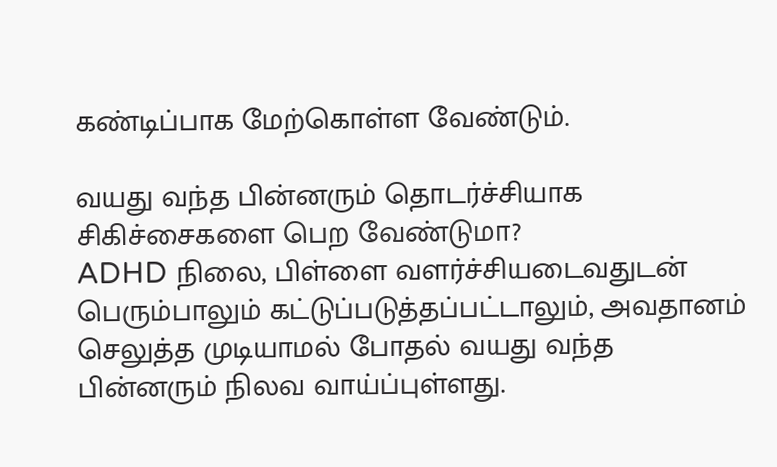கண்டிப்பாக மேற்கொள்ள வேண்டும்.

வயது வந்த பின்னரும் தொடர்ச்சியாக சிகிச்சைகளை பெற வேண்டுமா?
ADHD நிலை, பிள்ளை வளர்ச்சியடைவதுடன் பெரும்பாலும் கட்டுப்படுத்தப்பட்டாலும், அவதானம் செலுத்த முடியாமல் போதல் வயது வந்த பின்னரும் நிலவ வாய்ப்புள்ளது.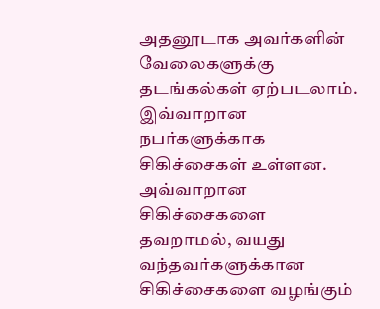அதனூடாக அவர்களின் வேலைகளுக்கு தடங்கல்கள் ஏற்படலாம். இவ்வாறான நபர்களுக்காக சிகிச்சைகள் உள்ளன. அவ்வாறான சிகிச்சைகளை தவறாமல், வயது வந்தவர்களுக்கான சிகிச்சைகளை வழங்கும்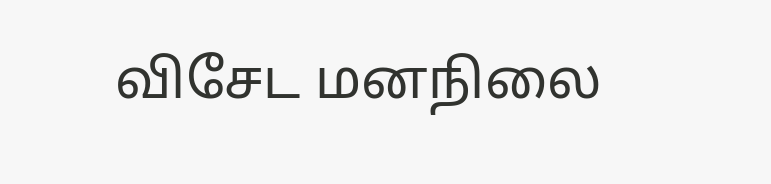விசேட மனநிலை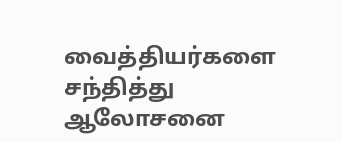வைத்தியர்களை சந்தித்து ஆலோசனை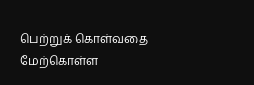பெற்றுக் கொள்வதை மேற்கொள்ள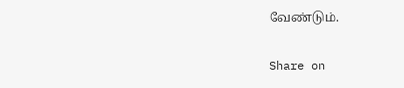வேண்டும்.

Share on